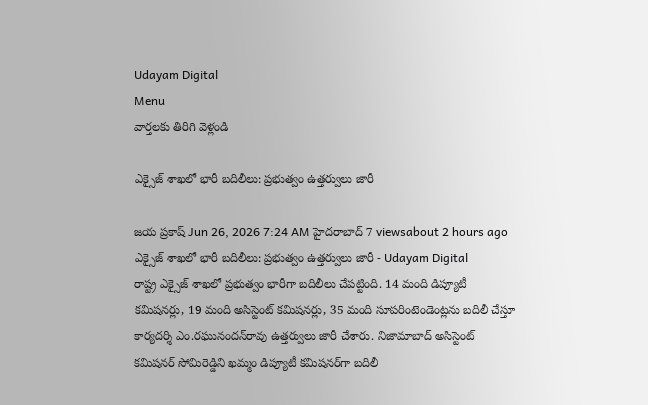Udayam Digital
Menu
వార్తలకు తిరిగి వెళ్లండి

ఎక్సైజ్ శాఖలో భారీ బదిలీలు: ప్రభుత్వం ఉత్తర్వులు జారీ

జయ ప్రకాష్ Jun 26, 2026 7:24 AM హైదరాబాద్ 7 viewsabout 2 hours ago
ఎక్సైజ్ శాఖలో భారీ బదిలీలు: ప్రభుత్వం ఉత్తర్వులు జారీ - Udayam Digital
రాష్ట్ర ఎక్సైజ్ శాఖలో ప్రభుత్వం భారీగా బదిలీలు చేపట్టింది. 14 మంది డిప్యూటీ కమిషనర్లు, 19 మంది అసిస్టెంట్ కమిషనర్లు, 35 మంది సూపరింటెండెంట్లను బదిలీ చేస్తూ కార్యదర్శి ఎం.రఘునందన్‌రావు ఉత్తర్వులు జారీ చేశారు. నిజామాబాద్‌ అసిస్టెంట్ కమిషనర్ సోమిరెడ్డిని ఖమ్మం డిప్యూటీ కమిషనర్‌గా బదిలీ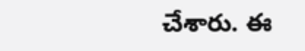చేశారు. ఈ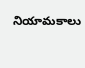నియామకాలు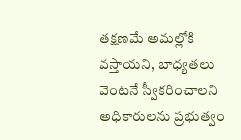తక్షణమే అమల్లోకి వస్తాయని, బాధ్యతలు వెంటనే స్వీకరించాలని అధికారులను ప్రభుత్వం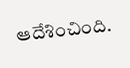ఆదేశించింది.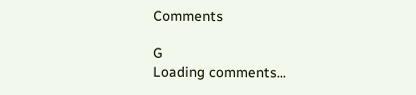Comments

G
Loading comments...